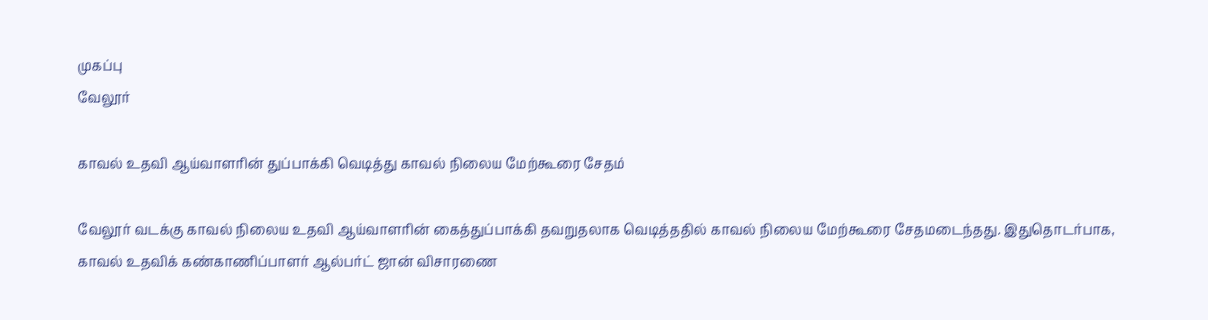முகப்பு
வேலூர்

காவல் உதவி ஆய்வாளரின் துப்பாக்கி வெடித்து காவல் நிலைய மேற்கூரை சேதம்

வேலூர் வடக்கு காவல் நிலைய உதவி ஆய்வாளரின் கைத்துப்பாக்கி தவறுதலாக வெடித்ததில் காவல் நிலைய மேற்கூரை சேதமடைந்தது. இதுதொடர்பாக, காவல் உதவிக் கண்காணிப்பாளர் ஆல்பர்ட் ஜான் விசாரணை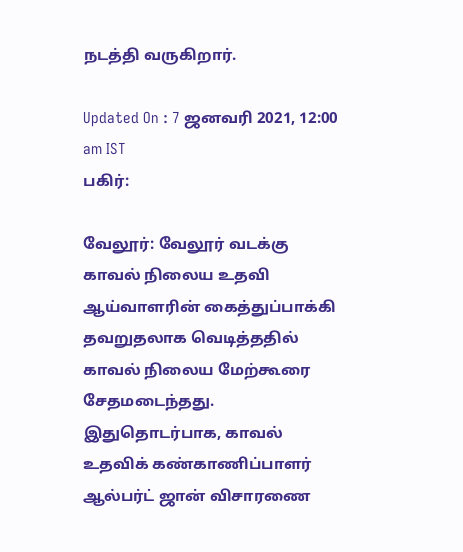நடத்தி வருகிறார்.

Updated On : 7 ஜனவரி 2021, 12:00 am IST
பகிர்:

வேலூர்: வேலூர் வடக்கு காவல் நிலைய உதவி ஆய்வாளரின் கைத்துப்பாக்கி தவறுதலாக வெடித்ததில் காவல் நிலைய மேற்கூரை சேதமடைந்தது. இதுதொடர்பாக, காவல் உதவிக் கண்காணிப்பாளர் ஆல்பர்ட் ஜான் விசாரணை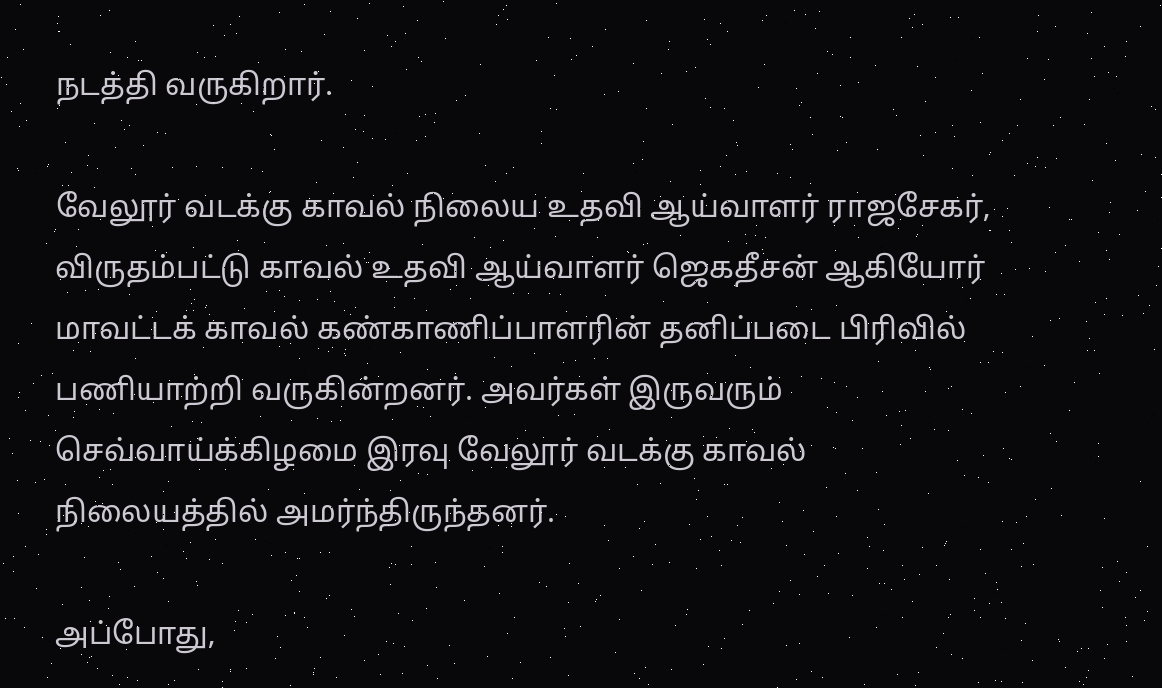நடத்தி வருகிறார்.

வேலூர் வடக்கு காவல் நிலைய உதவி ஆய்வாளர் ராஜசேகர், விருதம்பட்டு காவல் உதவி ஆய்வாளர் ஜெகதீசன் ஆகியோர் மாவட்டக் காவல் கண்காணிப்பாளரின் தனிப்படை பிரிவில் பணியாற்றி வருகின்றனர். அவர்கள் இருவரும் செவ்வாய்க்கிழமை இரவு வேலூர் வடக்கு காவல் நிலையத்தில் அமர்ந்திருந்தனர்.

அப்போது,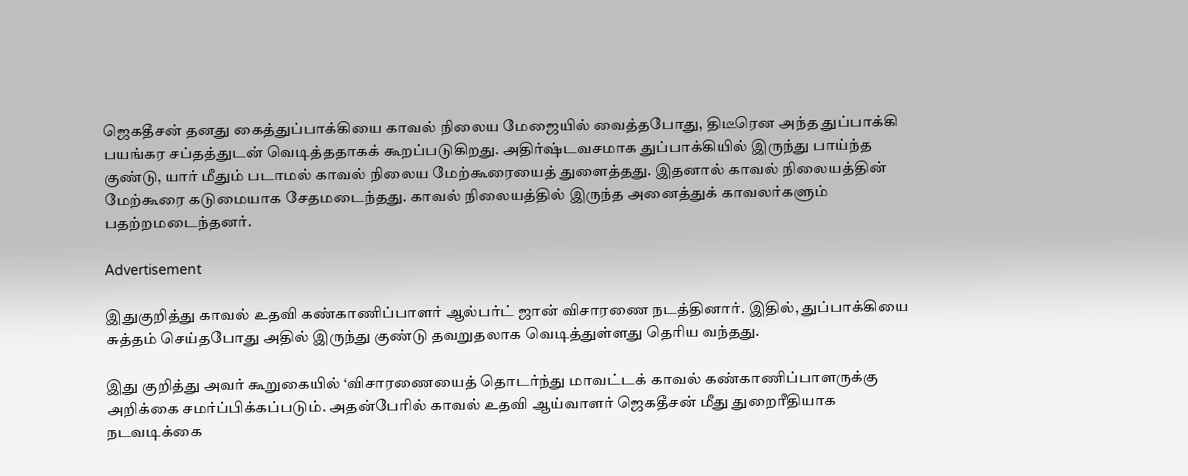ஜெகதீசன் தனது கைத்துப்பாக்கியை காவல் நிலைய மேஜையில் வைத்தபோது, திடீரென அந்த துப்பாக்கி பயங்கர சப்தத்துடன் வெடித்ததாகக் கூறப்படுகிறது. அதிர்ஷ்டவசமாக துப்பாக்கியில் இருந்து பாய்ந்த குண்டு, யார் மீதும் படாமல் காவல் நிலைய மேற்கூரையைத் துளைத்தது. இதனால் காவல் நிலையத்தின் மேற்கூரை கடுமையாக சேதமடைந்தது. காவல் நிலையத்தில் இருந்த அனைத்துக் காவலர்களும் பதற்றமடைந்தனர்.

Advertisement

இதுகுறித்து காவல் உதவி கண்காணிப்பாளர் ஆல்பர்ட் ஜான் விசாரணை நடத்தினார். இதில், துப்பாக்கியை சுத்தம் செய்தபோது அதில் இருந்து குண்டு தவறுதலாக வெடித்துள்ளது தெரிய வந்தது.

இது குறித்து அவர் கூறுகையில் ‘விசாரணையைத் தொடர்ந்து மாவட்டக் காவல் கண்காணிப்பாளருக்கு அறிக்கை சமர்ப்பிக்கப்படும். அதன்பேரில் காவல் உதவி ஆய்வாளர் ஜெகதீசன் மீது துறைரீதியாக நடவடிக்கை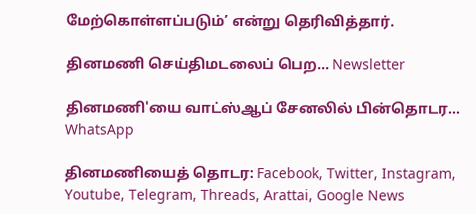மேற்கொள்ளப்படும்’ என்று தெரிவித்தார்.

தினமணி செய்திமடலைப் பெற... Newsletter

தினமணி'யை வாட்ஸ்ஆப் சேனலில் பின்தொடர... WhatsApp

தினமணியைத் தொடர: Facebook, Twitter, Instagram, Youtube, Telegram, Threads, Arattai, Google News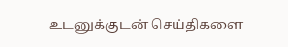உடனுக்குடன் செய்திகளை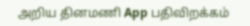அறிய தினமணி App பதிவிறக்கம்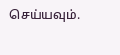செய்யவும்.